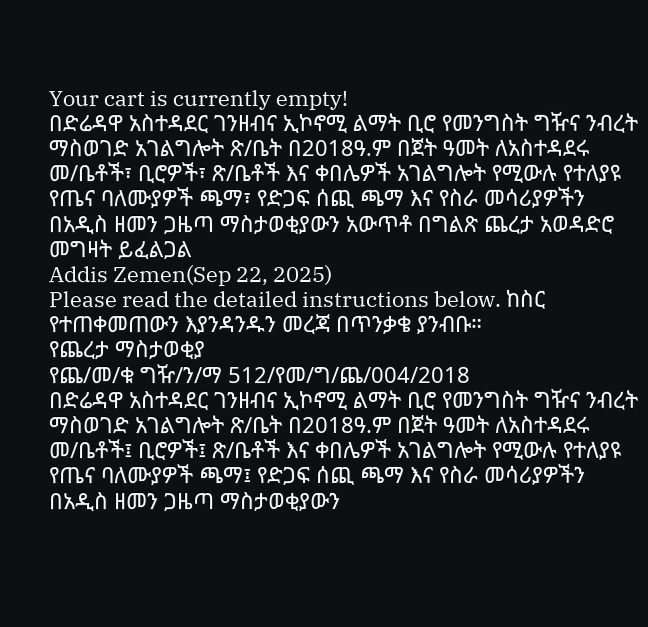Your cart is currently empty!
በድሬዳዋ አስተዳደር ገንዘብና ኢኮኖሚ ልማት ቢሮ የመንግስት ግዥና ንብረት ማስወገድ አገልግሎት ጽ/ቤት በ2018ዓ.ም በጀት ዓመት ለአስተዳደሩ መ/ቤቶች፣ ቢሮዎች፣ ጽ/ቤቶች እና ቀበሌዎች አገልግሎት የሚውሉ የተለያዩ የጤና ባለሙያዎች ጫማ፣ የድጋፍ ሰጪ ጫማ እና የስራ መሳሪያዎችን በአዲስ ዘመን ጋዜጣ ማስታወቂያውን አውጥቶ በግልጽ ጨረታ አወዳድሮ መግዛት ይፈልጋል
Addis Zemen(Sep 22, 2025)
Please read the detailed instructions below. ከስር የተጠቀመጠውን እያንዳንዱን መረጃ በጥንቃቄ ያንብቡ።
የጨረታ ማስታወቂያ
የጨ/መ/ቁ ግዥ/ን/ማ 512/የመ/ግ/ጨ/004/2018
በድሬዳዋ አስተዳደር ገንዘብና ኢኮኖሚ ልማት ቢሮ የመንግስት ግዥና ንብረት ማስወገድ አገልግሎት ጽ/ቤት በ2018ዓ.ም በጀት ዓመት ለአስተዳደሩ መ/ቤቶች፤ ቢሮዎች፤ ጽ/ቤቶች እና ቀበሌዎች አገልግሎት የሚውሉ የተለያዩ የጤና ባለሙያዎች ጫማ፤ የድጋፍ ሰጪ ጫማ እና የስራ መሳሪያዎችን በአዲስ ዘመን ጋዜጣ ማስታወቂያውን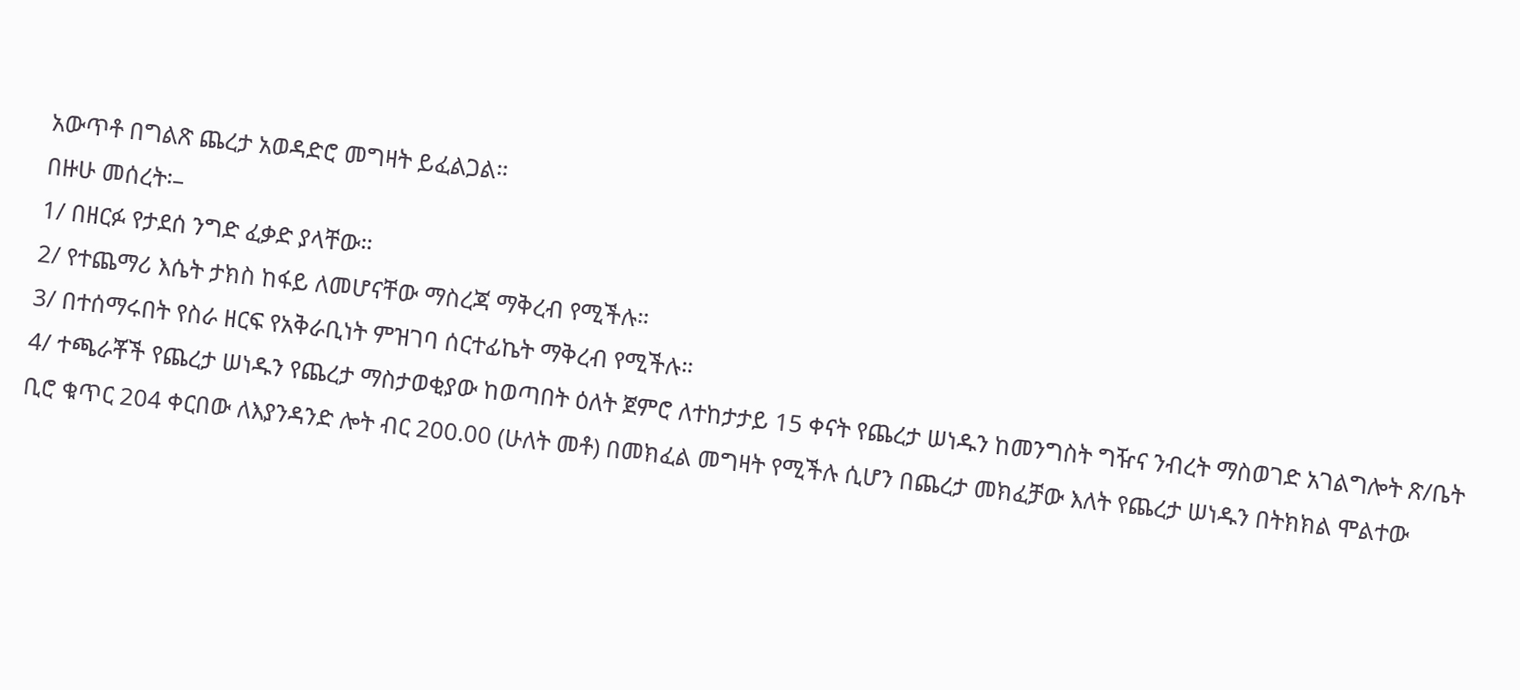አውጥቶ በግልጽ ጨረታ አወዳድሮ መግዛት ይፈልጋል።
በዙሁ መሰረት፡–
1/ በዘርፉ የታደሰ ንግድ ፈቃድ ያላቸው።
2/ የተጨማሪ እሴት ታክስ ከፋይ ለመሆናቸው ማስረጃ ማቅረብ የሚችሉ።
3/ በተሰማሩበት የስራ ዘርፍ የአቅራቢነት ምዝገባ ሰርተፊኬት ማቅረብ የሚችሉ።
4/ ተጫራቾች የጨረታ ሠነዱን የጨረታ ማስታወቂያው ከወጣበት ዕለት ጀምሮ ለተከታታይ 15 ቀናት የጨረታ ሠነዱን ከመንግስት ግዥና ንብረት ማስወገድ አገልግሎት ጽ/ቤት ቢሮ ቁጥር 204 ቀርበው ለእያንዳንድ ሎት ብር 200.00 (ሁለት መቶ) በመክፈል መግዛት የሚችሉ ሲሆን በጨረታ መክፈቻው እለት የጨረታ ሠነዱን በትክክል ሞልተው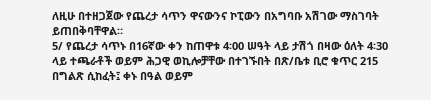ለዚሁ በተዘጋጀው የጨረታ ሳጥን ዋናውንና ኮፒውን በአግባቡ አሽገው ማስገባት ይጠበቅባቸዋል።
5/ የጨረታ ሳጥኑ በ16ኛው ቀን ከጠዋቱ 4፡00 ሠዓት ላይ ታሽጎ በዛው ዕለት 4፡30 ላይ ተጫራቶች ወይም ሕጋዊ ወኪሎቻቸው በተገኙበት በጽ/ቤቱ ቢሮ ቁጥር 215 በግልጽ ሲከፈት፤ ቀኑ በዓል ወይም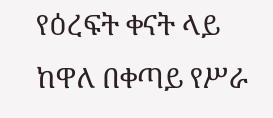የዕረፍት ቀናት ላይ ከዋለ በቀጣይ የሥራ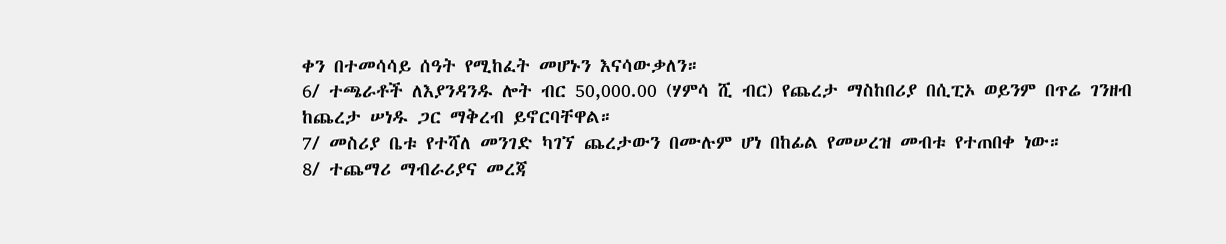ቀን በተመሳሳይ ሰዓት የሚከፈት መሆኑን እናሳውቃለን።
6/ ተጫራቶች ለእያንዳንዱ ሎት ብር 50,000.00 (ሃምሳ ሺ ብር) የጨረታ ማስከበሪያ በሲፒኦ ወይንም በጥሬ ገንዘብ ከጨረታ ሠነዱ ጋር ማቅረብ ይኖርባቸዋል።
7/ መስሪያ ቤቱ የተሻለ መንገድ ካገኘ ጨረታውን በሙሉም ሆነ በከፊል የመሠረዝ መብቱ የተጠበቀ ነው።
8/ ተጨማሪ ማብራሪያና መረጃ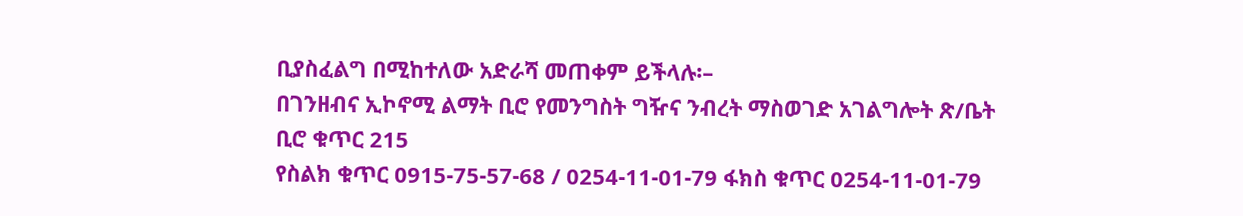ቢያስፈልግ በሚከተለው አድራሻ መጠቀም ይችላሉ፡–
በገንዘብና ኢኮኖሚ ልማት ቢሮ የመንግስት ግዥና ንብረት ማስወገድ አገልግሎት ጽ/ቤት
ቢሮ ቁጥር 215
የስልክ ቁጥር 0915-75-57-68 / 0254-11-01-79 ፋክስ ቁጥር 0254-11-01-79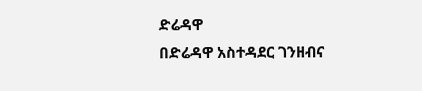ድሬዳዋ
በድሬዳዋ አስተዳደር ገንዘብና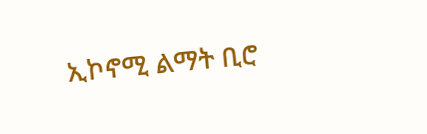ኢኮኖሚ ልማት ቢሮ